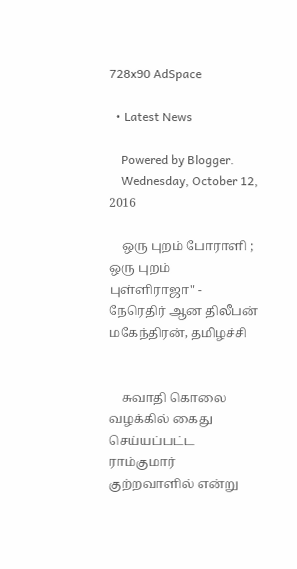728x90 AdSpace

  • Latest News

    Powered by Blogger.
    Wednesday, October 12, 2016

    ஒரு புறம் போராளி ; ஒரு புறம் புள்ளிராஜா" - நேரெதிர் ஆன திலீபன் மகேந்திரன், தமிழச்சி


    சுவாதி கொலை வழக்கில் கைது செய்யப்பட்ட ராம்குமார் குற்றவாளில் என்று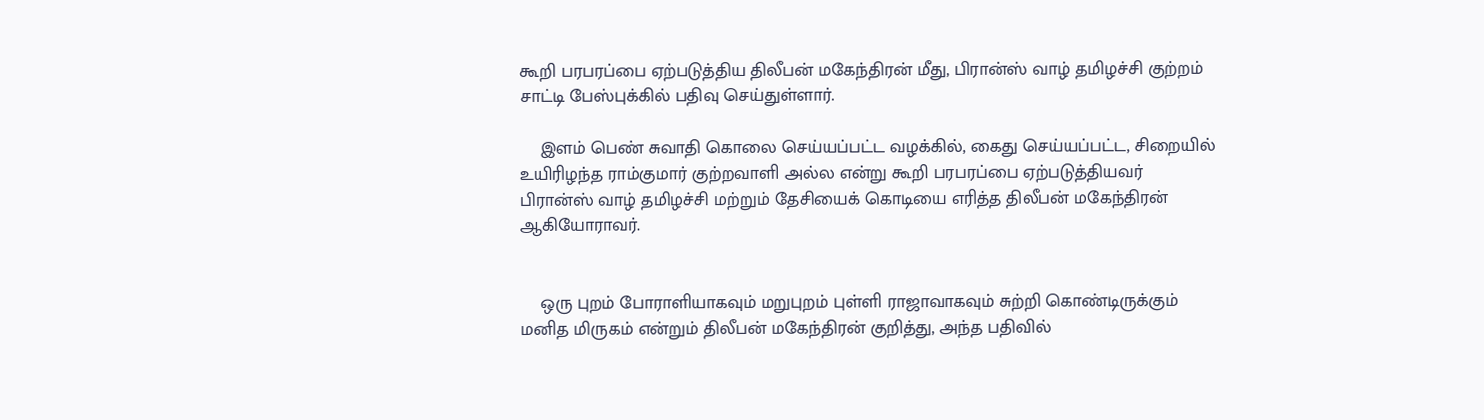கூறி பரபரப்பை ஏற்படுத்திய திலீபன் மகேந்திரன் மீது, பிரான்ஸ் வாழ் தமிழச்சி குற்றம் சாட்டி பேஸ்புக்கில் பதிவு செய்துள்ளார்.

    இளம் பெண் சுவாதி கொலை செய்யப்பட்ட வழக்கில், கைது செய்யப்பட்ட, சிறையில் உயிரிழந்த ராம்குமார் குற்றவாளி அல்ல என்று கூறி பரபரப்பை ஏற்படுத்தியவர் பிரான்ஸ் வாழ் தமிழச்சி மற்றும் தேசியைக் கொடியை எரித்த திலீபன் மகேந்திரன் ஆகியோராவர்.


    ஒரு புறம் போராளியாகவும் மறுபுறம் புள்ளி ராஜாவாகவும் சுற்றி கொண்டிருக்கும் மனித மிருகம் என்றும் திலீபன் மகேந்திரன் குறித்து, அந்த பதிவில்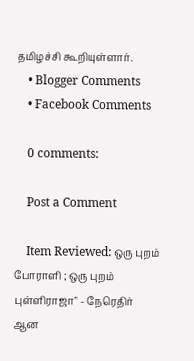தமிழச்சி கூறியுள்ளார்.
    • Blogger Comments
    • Facebook Comments

    0 comments:

    Post a Comment

    Item Reviewed: ஒரு புறம் போராளி ; ஒரு புறம் புள்ளிராஜா" - நேரெதிர் ஆன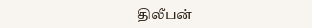திலீபன்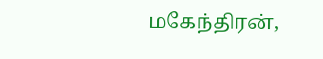மகேந்திரன்,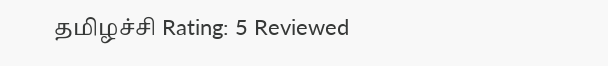தமிழச்சி Rating: 5 Reviewed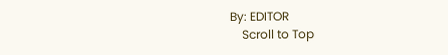By: EDITOR
    Scroll to Top